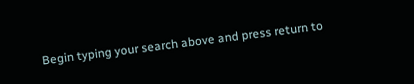Begin typing your search above and press return to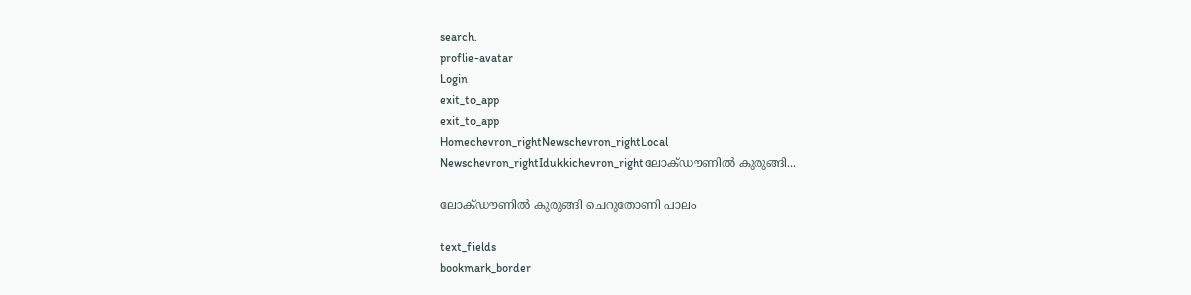search.
proflie-avatar
Login
exit_to_app
exit_to_app
Homechevron_rightNewschevron_rightLocal Newschevron_rightIdukkichevron_rightലോക്ഡൗണിൽ കുരുങ്ങി...

ലോക്ഡൗണിൽ കുരുങ്ങി ചെറുതോണി പാലം

text_fields
bookmark_border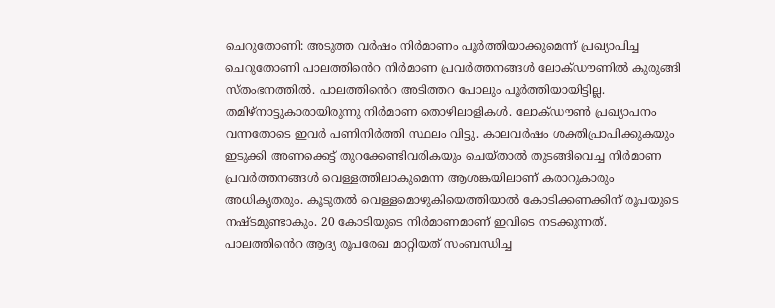ചെറുതോണി: അടുത്ത വർഷം നിര്‍മാണം പൂര്‍ത്തിയാക്കുമെന്ന് പ്രഖ്യാപിച്ച ചെറുതോണി പാലത്തിൻെറ നിർമാണ പ്രവർത്തനങ്ങൾ ലോക്ഡൗണിൽ കുരുങ്ങി സ്തംഭനത്തിൽ. പാലത്തിൻെറ അടിത്തറ പോലും പൂർത്തിയായിട്ടില്ല. തമിഴ്നാട്ടുകാരായിരുന്നു നിർമാണ തൊഴിലാളികൾ. ലോക്ഡൗൺ പ്രഖ്യാപനം വന്നതോടെ ഇവർ പണിനിർത്തി സ്ഥലം വിട്ടു. കാലവർഷം ശക്തിപ്രാപിക്കുകയും ഇടുക്കി അണക്കെട്ട് തുറക്കേണ്ടിവരികയും ചെയ്താൽ തുടങ്ങിവെച്ച നിര്‍മാണ പ്രവര്‍ത്തനങ്ങൾ വെള്ളത്തിലാകുമെന്ന ആശങ്കയിലാണ് കരാറുകാരും അധികൃതരും. കൂടുതല്‍ വെള്ളമൊഴുകിയെത്തിയാല്‍ കോടിക്കണക്കിന് രൂപയുടെ നഷ്ടമുണ്ടാകും. 20 കോടിയുടെ നിർമാണമാണ് ഇവിടെ നടക്കുന്നത്. പാലത്തിൻെറ ആദ്യ രൂപരേഖ മാറ്റിയത് സംബന്ധിച്ച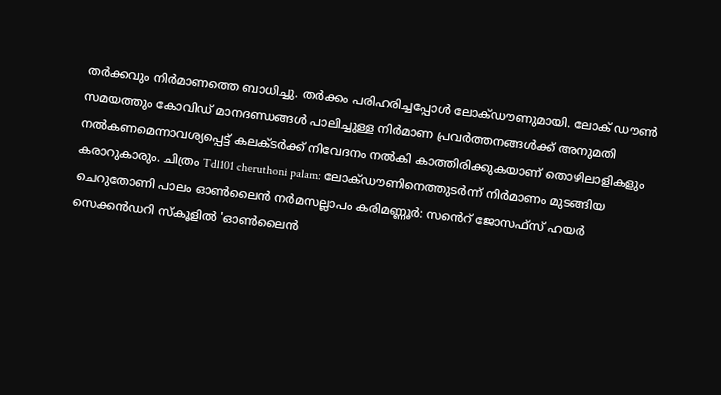തര്‍ക്കവും നിർമാണത്തെ ബാധിച്ചു. തര്‍ക്കം പരിഹരിച്ചപ്പോള്‍ ലോക്ഡൗണുമായി. ലോക് ഡൗണ്‍ സമയത്തും കോവിഡ് മാനദണ്ഡങ്ങൾ പാലിച്ചുള്ള നിര്‍മാണ പ്രവര്‍ത്തനങ്ങള്‍ക്ക് അനുമതി നല്‍കണമെന്നാവശ്യപ്പെട്ട് കലക്ടർക്ക് നിവേദനം നൽകി കാത്തിരിക്കുകയാണ് തൊഴിലാളികളും കരാറുകാരും. ചിത്രം Tdl101 cheruthoni palam: ലോക്ഡൗണിനെത്തുടര്‍ന്ന് നിർമാണം മുടങ്ങിയ ചെറുതോണി പാലം ഓൺലൈൻ നർമസല്ലാപം കരിമണ്ണൂർ: സൻെറ് ജോസഫ്സ് ഹയർ സെക്കൻഡറി സ്കൂളിൽ 'ഓൺലൈൻ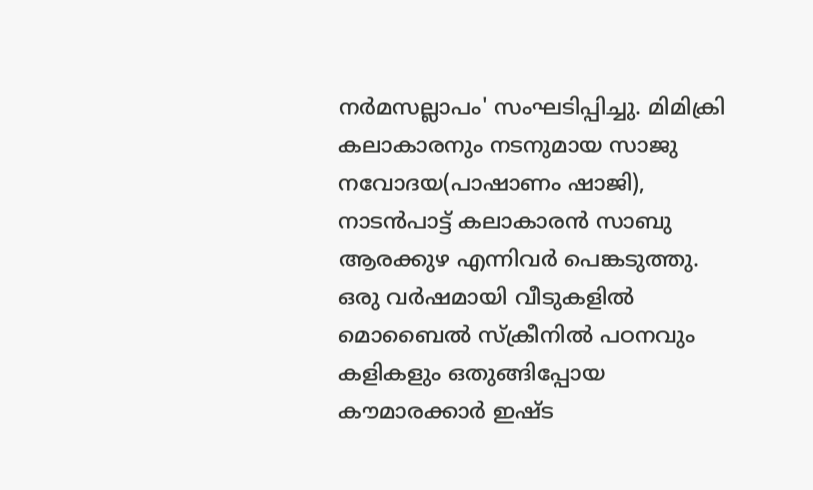നർമസല്ലാപം' സംഘടിപ്പിച്ചു. മിമിക്രി കലാകാരനും നടനുമായ സാജു നവോദയ(പാഷാണം ഷാജി), നാടൻപാട്ട് കലാകാരൻ സാബു ആരക്കുഴ എന്നിവർ പെങ്കടുത്തു. ഒരു വർഷമായി വീടുകളിൽ മൊബൈൽ സ്ക്രീനിൽ പഠനവും കളികളും ഒതുങ്ങിപ്പോയ കൗമാരക്കാർ ഇഷ്ട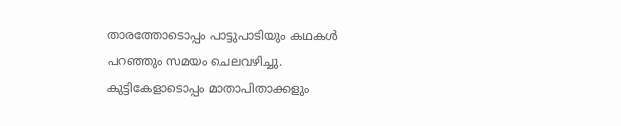താരത്തോടൊപ്പം പാട്ടുപാടിയും കഥകൾ പറഞ്ഞും സമയം ചെലവഴിച്ചു. കുട്ടികേളാടൊപ്പം മാതാപിതാക്കളും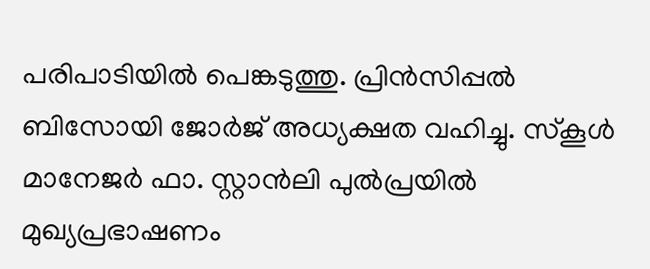പരിപാടിയിൽ പെങ്കടുത്തു. പ്രിൻസിപ്പൽ ബിസോയി ജോർജ് അധ്യക്ഷത വഹിച്ചു. സ്കൂൾ മാനേജർ ഫാ. സ്റ്റാൻലി പുൽപ്രയിൽ മുഖ്യപ്രഭാഷണം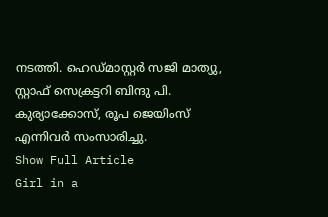നടത്തി. ഹെഡ്മാസ്റ്റർ സജി മാത്യു, സ്റ്റാഫ് സെക്രട്ടറി ബിന്ദു പി. കുര്യാക്കോസ്, രൂപ ജെയിംസ് എന്നിവർ സംസാരിച്ചു.
Show Full Article
Girl in a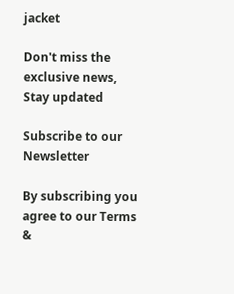jacket

Don't miss the exclusive news, Stay updated

Subscribe to our Newsletter

By subscribing you agree to our Terms &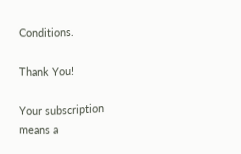Conditions.

Thank You!

Your subscription means a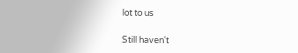lot to us

Still haven't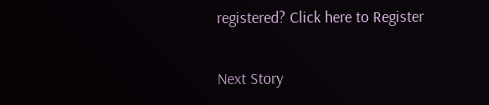registered? Click here to Register

Next Story